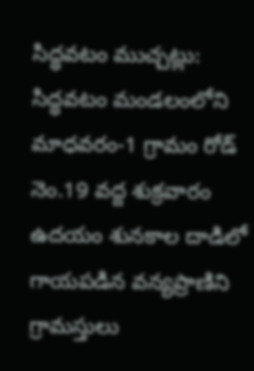సిద్ధవటం ముచ్చట్లు:
సిద్ధవటం మండలంలోని మాధవరం-1 గ్రామం రోడ్ నెం.19 వద్ద శుక్రవారం ఉదయం శునకాల దాడిలో గాయపడిన వన్యప్రాణిని గ్రామస్తులు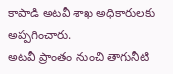కాపాడి అటవీ శాఖ అధికారులకు అప్పగించారు.
అటవీ ప్రాంతం నుంచి తాగునీటి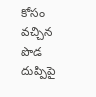కోసం వచ్చిన పొడ దుప్పిపై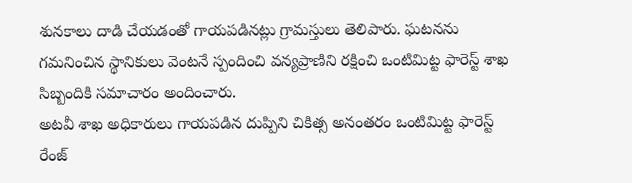శునకాలు దాడి చేయడంతో గాయపడినట్లు గ్రామస్తులు తెలిపారు. ఘటనను గమనించిన స్థానికులు వెంటనే స్పందించి వన్యప్రాణిని రక్షించి ఒంటిమిట్ట ఫారెస్ట్ శాఖ సిబ్బందికి సమాచారం అందించారు.
అటవీ శాఖ అధికారులు గాయపడిన దుప్పిని చికిత్స అనంతరం ఒంటిమిట్ట ఫారెస్ట్ రేంజ్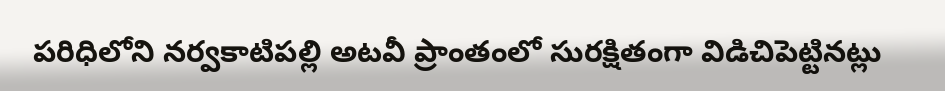పరిధిలోని నర్వకాటిపల్లి అటవీ ప్రాంతంలో సురక్షితంగా విడిచిపెట్టినట్లు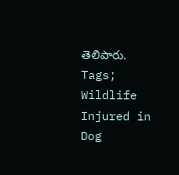తెలిపారు.
Tags; Wildlife Injured in Dog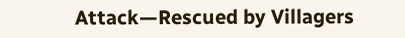Attack—Rescued by Villagers